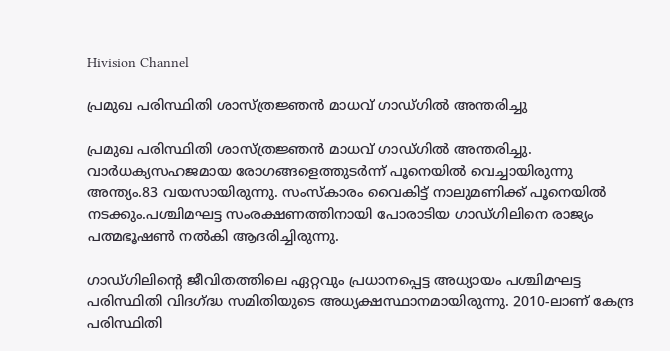Hivision Channel

പ്രമുഖ പരിസ്ഥിതി ശാസ്ത്രജ്ഞന്‍ മാധവ് ഗാഡ്ഗില്‍ അന്തരിച്ചു

പ്രമുഖ പരിസ്ഥിതി ശാസ്ത്രജ്ഞന്‍ മാധവ് ഗാഡ്ഗില്‍ അന്തരിച്ചു. വാര്‍ധക്യസഹജമായ രോഗങ്ങളെത്തുടര്‍ന്ന് പൂനെയില്‍ വെച്ചായിരുന്നു അന്ത്യം.83 വയസായിരുന്നു. സംസ്‌കാരം വൈകിട്ട് നാലുമണിക്ക് പൂനെയില്‍ നടക്കും.പശ്ചിമഘട്ട സംരക്ഷണത്തിനായി പോരാടിയ ഗാഡ്ഗിലിനെ രാജ്യം പത്മഭൂഷണ്‍ നല്‍കി ആദരിച്ചിരുന്നു.

ഗാഡ്ഗിലിന്റെ ജീവിതത്തിലെ ഏറ്റവും പ്രധാനപ്പെട്ട അധ്യായം പശ്ചിമഘട്ട പരിസ്ഥിതി വിദഗ്ദ്ധ സമിതിയുടെ അധ്യക്ഷസ്ഥാനമായിരുന്നു. 2010-ലാണ് കേന്ദ്ര പരിസ്ഥിതി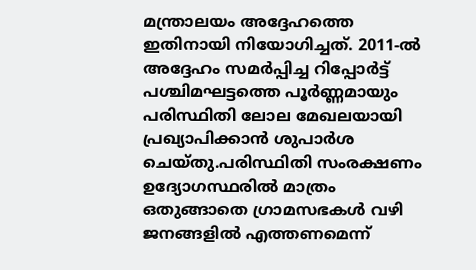മന്ത്രാലയം അദ്ദേഹത്തെ ഇതിനായി നിയോഗിച്ചത്. 2011-ല്‍ അദ്ദേഹം സമര്‍പ്പിച്ച റിപ്പോര്‍ട്ട് പശ്ചിമഘട്ടത്തെ പൂര്‍ണ്ണമായും പരിസ്ഥിതി ലോല മേഖലയായി പ്രഖ്യാപിക്കാന്‍ ശുപാര്‍ശ ചെയ്തു.പരിസ്ഥിതി സംരക്ഷണം ഉദ്യോഗസ്ഥരില്‍ മാത്രം ഒതുങ്ങാതെ ഗ്രാമസഭകള്‍ വഴി ജനങ്ങളില്‍ എത്തണമെന്ന്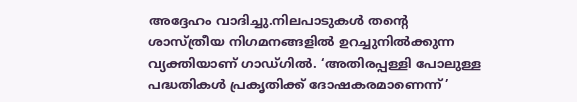അദ്ദേഹം വാദിച്ചു.നിലപാടുകള്‍ തന്റെ ശാസ്ത്രീയ നിഗമനങ്ങളില്‍ ഉറച്ചുനില്‍ക്കുന്ന വ്യക്തിയാണ് ഗാഡ്ഗില്‍. ‘അതിരപ്പള്ളി പോലുള്ള പദ്ധതികള്‍ പ്രകൃതിക്ക് ദോഷകരമാണെന്ന്’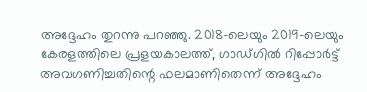അദ്ദേഹം തുറന്നു പറഞ്ഞു. 2018-ലെയും 2019-ലെയും കേരളത്തിലെ പ്രളയകാലത്ത്, ഗാഡ്ഗില്‍ റിപ്പോര്‍ട്ട് അവഗണിച്ചതിന്റെ ഫലമാണിതെന്ന് അദ്ദേഹം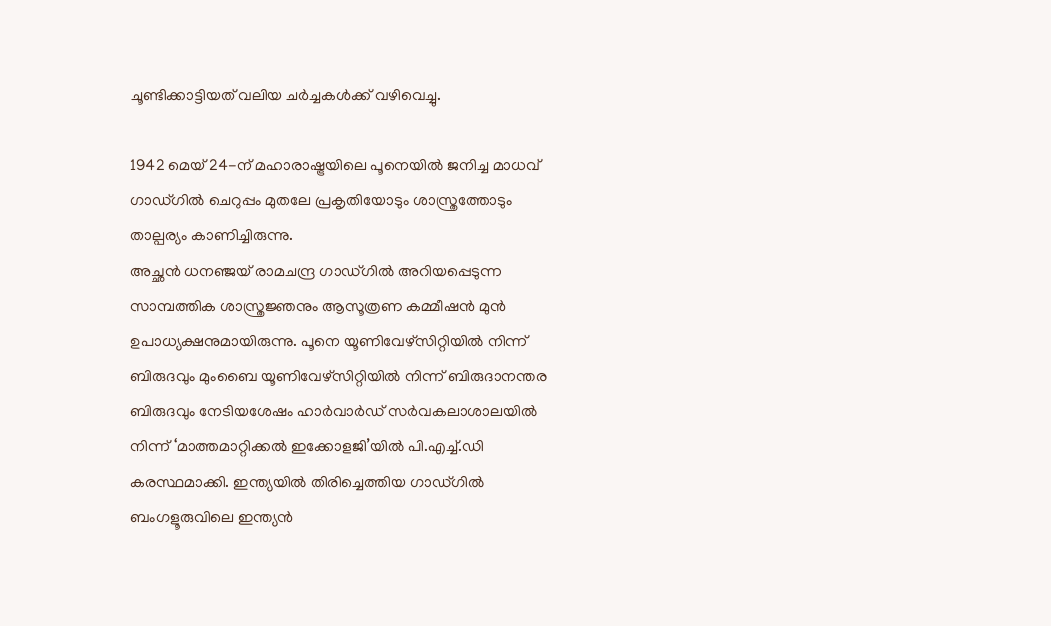ചൂണ്ടിക്കാട്ടിയത് വലിയ ചര്‍ച്ചകള്‍ക്ക് വഴിവെച്ചു.

1942 മെയ് 24-ന് മഹാരാഷ്ട്രയിലെ പൂനെയില്‍ ജനിച്ച മാധവ് ഗാഡ്ഗില്‍ ചെറുപ്പം മുതലേ പ്രകൃതിയോടും ശാസ്ത്രത്തോടും താല്പര്യം കാണിച്ചിരുന്നു.
അച്ഛന്‍ ധനഞ്ജയ് രാമചന്ദ്ര ഗാഡ്ഗില്‍ അറിയപ്പെടുന്ന സാമ്പത്തിക ശാസ്ത്രജ്ഞനും ആസൂത്രണ കമ്മീഷന്‍ മുന്‍ ഉപാധ്യക്ഷനുമായിരുന്നു. പൂനെ യൂണിവേഴ്സിറ്റിയില്‍ നിന്ന് ബിരുദവും മുംബൈ യൂണിവേഴ്സിറ്റിയില്‍ നിന്ന് ബിരുദാനന്തര ബിരുദവും നേടിയശേഷം ഹാര്‍വാര്‍ഡ് സര്‍വകലാശാലയില്‍ നിന്ന് ‘മാത്തമാറ്റിക്കല്‍ ഇക്കോളജി’യില്‍ പി.എച്ച്.ഡി കരസ്ഥമാക്കി. ഇന്ത്യയില്‍ തിരിച്ചെത്തിയ ഗാഡ്ഗില്‍ ബംഗളൂരുവിലെ ഇന്ത്യന്‍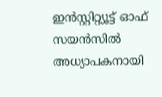ഇന്‍സ്റ്റിറ്റ്യൂട്ട് ഓഫ് സയന്‍സില്‍ അധ്യാപകനായി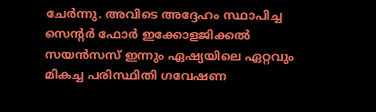ചേര്‍ന്നു. അവിടെ അദ്ദേഹം സ്ഥാപിച്ച സെന്റര്‍ ഫോര്‍ ഇക്കോളജിക്കല്‍ സയന്‍സസ് ഇന്നും ഏഷ്യയിലെ ഏറ്റവും മികച്ച പരിസ്ഥിതി ഗവേഷണ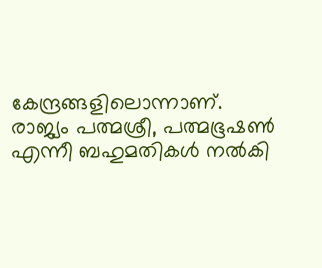കേന്ദ്രങ്ങളിലൊന്നാണ്. രാജ്യം പത്മശ്രീ, പത്മഭൂഷണ്‍ എന്നീ ബഹുമതികള്‍ നല്‍കി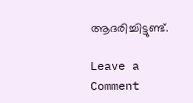ആദരിച്ചിട്ടുണ്ട്.

Leave a Comment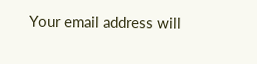Your email address will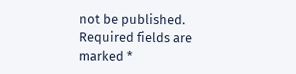not be published. Required fields are marked *